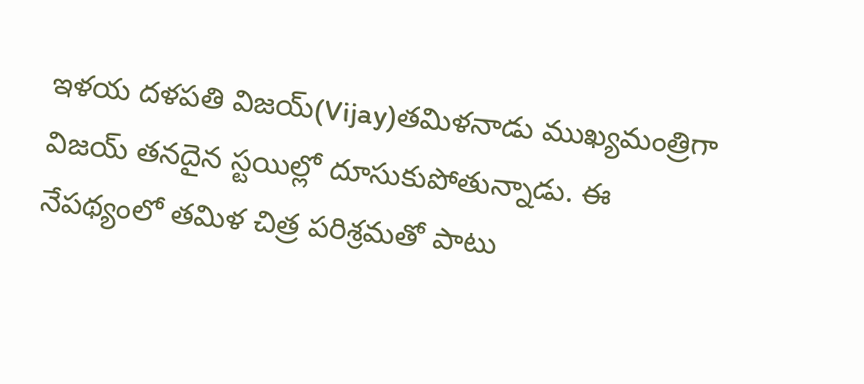ఇళయ దళపతి విజయ్(Vijay)తమిళనాడు ముఖ్యమంత్రిగా విజయ్ తనదైన స్టయిల్లో దూసుకుపోతున్నాడు. ఈ నేపథ్యంలో తమిళ చిత్ర పరిశ్రమతో పాటు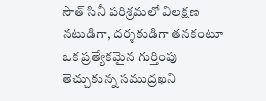సౌత్ సినీ పరిశ్రమలో విలక్షణ నటుడిగా, దర్శకుడిగా తనకంటూ ఒక ప్రత్యేకమైన గుర్తింపు తెచ్చుకున్న సముద్రఖని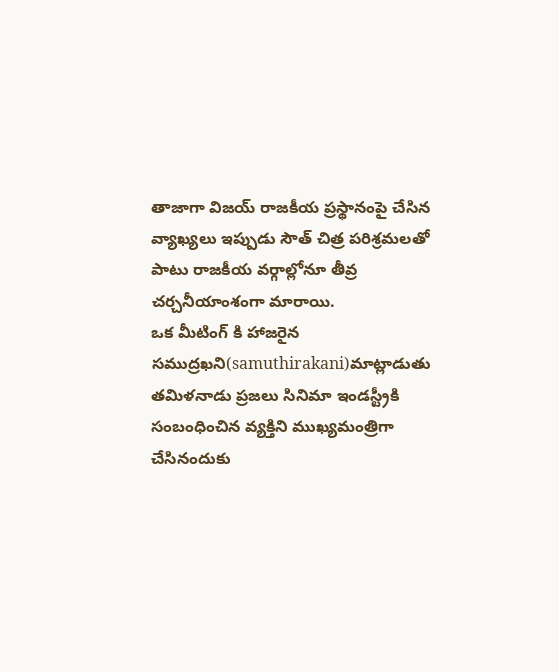తాజాగా విజయ్ రాజకీయ ప్రస్థానంపై చేసిన వ్యాఖ్యలు ఇప్పుడు సౌత్ చిత్ర పరిశ్రమలతో పాటు రాజకీయ వర్గాల్లోనూ తీవ్ర చర్చనీయాంశంగా మారాయి.
ఒక మీటింగ్ కి హాజరైన సముద్రఖని(samuthirakani)మాట్లాడుతు తమిళనాడు ప్రజలు సినిమా ఇండస్ట్రీకి సంబంధించిన వ్యక్తిని ముఖ్యమంత్రిగా చేసినందుకు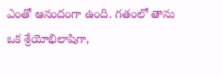ఎంతో ఆనందంగా ఉంది. గతంలో తాను ఒక శ్రేయోభిలాషిగా,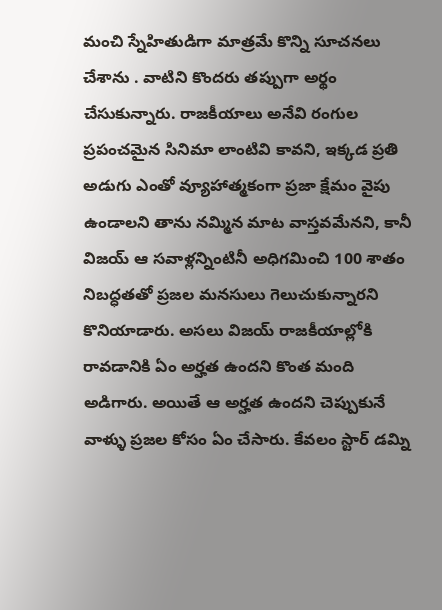మంచి స్నేహితుడిగా మాత్రమే కొన్ని సూచనలు చేశాను . వాటిని కొందరు తప్పుగా అర్థం చేసుకున్నారు. రాజకీయాలు అనేవి రంగుల ప్రపంచమైన సినిమా లాంటివి కావని, ఇక్కడ ప్రతి అడుగు ఎంతో వ్యూహాత్మకంగా ప్రజా క్షేమం వైపు ఉండాలని తాను నమ్మిన మాట వాస్తవమేనని, కానీ విజయ్ ఆ సవాళ్లన్నింటినీ అధిగమించి 100 శాతం నిబద్ధతతో ప్రజల మనసులు గెలుచుకున్నారని కొనియాడారు. అసలు విజయ్ రాజకీయాల్లోకి రావడానికి ఏం అర్హత ఉందని కొంత మంది అడిగారు. అయితే ఆ అర్హత ఉందని చెప్పుకునే వాళ్ళు ప్రజల కోసం ఏం చేసారు. కేవలం స్టార్ డమ్ని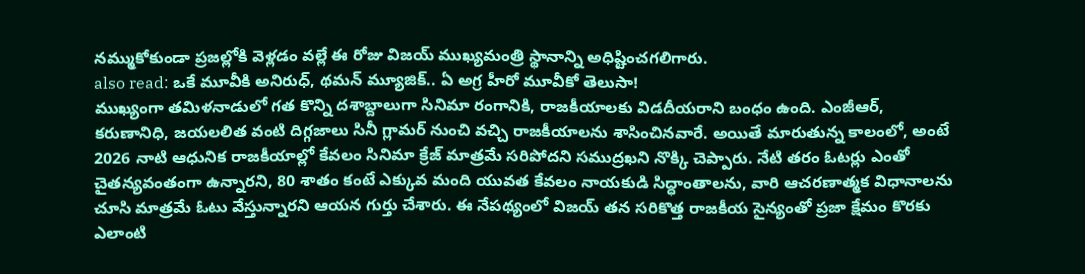నమ్ముకోకుండా ప్రజల్లోకి వెళ్లడం వల్లే ఈ రోజు విజయ్ ముఖ్యమంత్రి స్థానాన్ని అధిష్టించగలిగారు.
also read: ఒకే మూవీకి అనిరుధ్, థమన్ మ్యూజిక్.. ఏ అగ్ర హీరో మూవీకో తెలుసా!
ముఖ్యంగా తమిళనాడులో గత కొన్ని దశాబ్దాలుగా సినిమా రంగానికి, రాజకీయాలకు విడదీయరాని బంధం ఉంది. ఎంజీఆర్, కరుణానిధి, జయలలిత వంటి దిగ్గజాలు సినీ గ్లామర్ నుంచి వచ్చి రాజకీయాలను శాసించినవారే. అయితే మారుతున్న కాలంలో, అంటే 2026 నాటి ఆధునిక రాజకీయాల్లో కేవలం సినిమా క్రేజ్ మాత్రమే సరిపోదని సముద్రఖని నొక్కి చెప్పారు. నేటి తరం ఓటర్లు ఎంతో చైతన్యవంతంగా ఉన్నారని, 80 శాతం కంటే ఎక్కువ మంది యువత కేవలం నాయకుడి సిద్ధాంతాలను, వారి ఆచరణాత్మక విధానాలను చూసి మాత్రమే ఓటు వేస్తున్నారని ఆయన గుర్తు చేశారు. ఈ నేపథ్యంలో విజయ్ తన సరికొత్త రాజకీయ సైన్యంతో ప్రజా క్షేమం కొరకు ఎలాంటి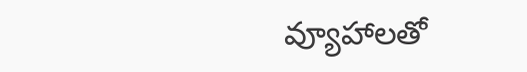వ్యూహాలతో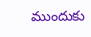ముందుకు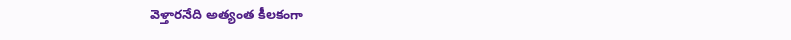వెళ్తారనేది అత్యంత కీలకంగా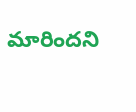మారిందని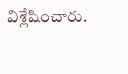విశ్లేషించారు.